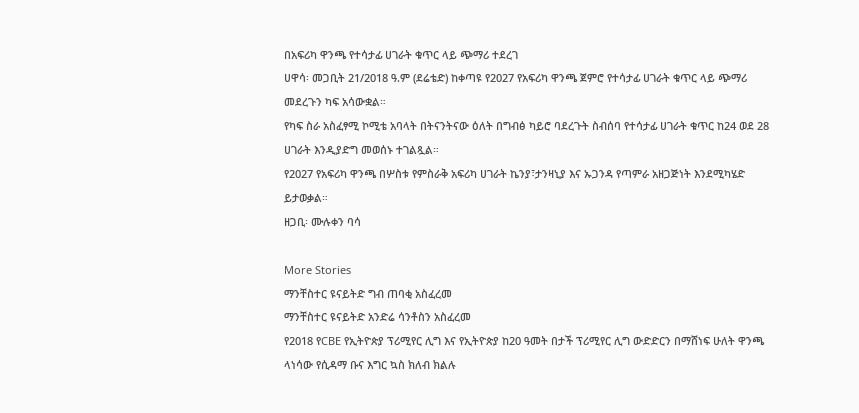በአፍሪካ ዋንጫ የተሳታፊ ሀገራት ቁጥር ላይ ጭማሪ ተደረገ
ሀዋሳ፡ መጋቢት 21/2018 ዓ.ም (ደሬቴድ) ከቀጣዩ የ2027 የአፍሪካ ዋንጫ ጀምሮ የተሳታፊ ሀገራት ቁጥር ላይ ጭማሪ መደረጉን ካፍ አሳውቋል።
የካፍ ስራ አስፈፃሚ ኮሚቴ አባላት በትናንትናው ዕለት በግብፅ ካይሮ ባደረጉት ስብሰባ የተሳታፊ ሀገራት ቁጥር ከ24 ወደ 28 ሀገራት እንዲያድግ መወሰኑ ተገልጿል።
የ2027 የአፍሪካ ዋንጫ በሦስቱ የምስራቅ አፍሪካ ሀገራት ኬንያ፣ታንዛኒያ እና ኡጋንዳ የጣምራ አዘጋጅነት እንደሚካሄድ ይታወቃል።
ዘጋቢ፡ ሙሉቀን ባሳ

More Stories
ማንቸስተር ዩናይትድ ግብ ጠባቂ አስፈረመ
ማንቸስተር ዩናይትድ አንድሬ ሳንቶስን አስፈረመ
የ2018 የCBE የኢትዮጵያ ፕሪሚየር ሊግ እና የኢትዮጵያ ከ20 ዓመት በታች ፕሪሚየር ሊግ ውድድርን በማሸነፍ ሁለት ዋንጫ ላነሳው የሲዳማ ቡና እግር ኳስ ክለብ ክልሉ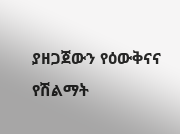ያዘጋጀውን የዕውቅናና የሽልማት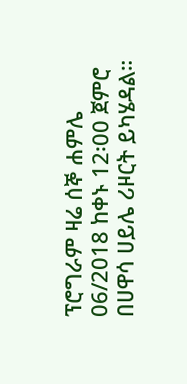ፕሮግራም ዛሬ ሰኞ ሐምሌ 06/2018 ከቀኑ 12፡00 ጀምሮ በሀዋሳ ሀይሌ ሪዞርት ይካሄዳል።